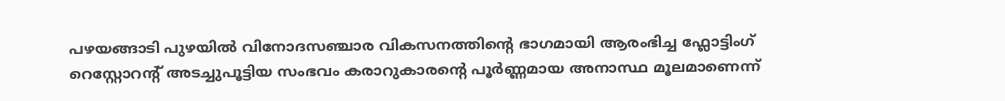പഴയങ്ങാടി പുഴയിൽ വിനോദസഞ്ചാര വികസനത്തിന്റെ ഭാഗമായി ആരംഭിച്ച ഫ്ലോട്ടിംഗ് റെസ്റ്റോറന്റ് അടച്ചുപൂട്ടിയ സംഭവം കരാറുകാരന്റെ പൂർണ്ണമായ അനാസ്ഥ മൂലമാണെന്ന്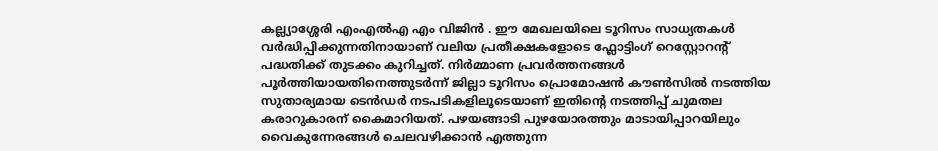കല്ല്യാശ്ശേരി എംഎൽഎ എം വിജിൻ . ഈ മേഖലയിലെ ടൂറിസം സാധ്യതകൾ വർദ്ധിപ്പിക്കുന്നതിനായാണ് വലിയ പ്രതീക്ഷകളോടെ ഫ്ലോട്ടിംഗ് റെസ്റ്റോറന്റ് പദ്ധതിക്ക് തുടക്കം കുറിച്ചത്. നിർമ്മാണ പ്രവർത്തനങ്ങൾ പൂർത്തിയായതിനെത്തുടർന്ന് ജില്ലാ ടൂറിസം പ്രൊമോഷൻ കൗൺസിൽ നടത്തിയ സുതാര്യമായ ടെൻഡർ നടപടികളിലൂടെയാണ് ഇതിന്റെ നടത്തിപ്പ് ചുമതല കരാറുകാരന് കൈമാറിയത്. പഴയങ്ങാടി പുഴയോരത്തും മാടായിപ്പാറയിലും വൈകുന്നേരങ്ങൾ ചെലവഴിക്കാൻ എത്തുന്ന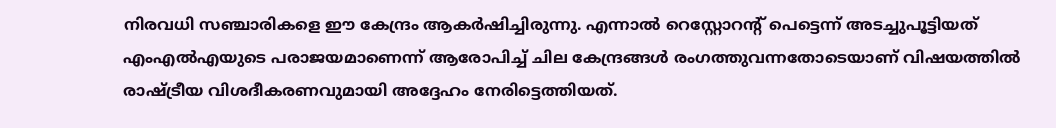നിരവധി സഞ്ചാരികളെ ഈ കേന്ദ്രം ആകർഷിച്ചിരുന്നു. എന്നാൽ റെസ്റ്റോറന്റ് പെട്ടെന്ന് അടച്ചുപൂട്ടിയത് എംഎൽഎയുടെ പരാജയമാണെന്ന് ആരോപിച്ച് ചില കേന്ദ്രങ്ങൾ രംഗത്തുവന്നതോടെയാണ് വിഷയത്തിൽ രാഷ്ട്രീയ വിശദീകരണവുമായി അദ്ദേഹം നേരിട്ടെത്തിയത്.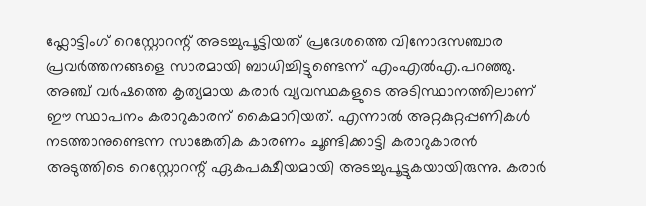ഫ്ലോട്ടിംഗ് റെസ്റ്റോറന്റ് അടച്ചുപൂട്ടിയത് പ്രദേശത്തെ വിനോദസഞ്ചാര പ്രവർത്തനങ്ങളെ സാരമായി ബാധിച്ചിട്ടുണ്ടെന്ന് എംഎൽഎ.പറഞ്ഞു. അഞ്ച് വർഷത്തെ കൃത്യമായ കരാർ വ്യവസ്ഥകളുടെ അടിസ്ഥാനത്തിലാണ് ഈ സ്ഥാപനം കരാറുകാരന് കൈമാറിയത്. എന്നാൽ അറ്റകുറ്റപ്പണികൾ നടത്താനുണ്ടെന്ന സാങ്കേതിക കാരണം ചൂണ്ടിക്കാട്ടി കരാറുകാരൻ അടുത്തിടെ റെസ്റ്റോറന്റ് ഏകപക്ഷീയമായി അടച്ചുപൂട്ടുകയായിരുന്നു. കരാർ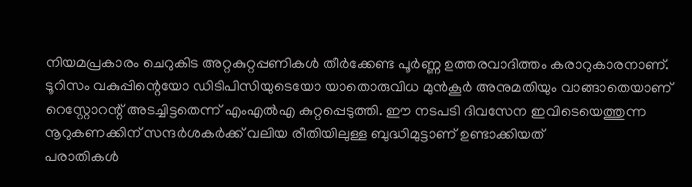നിയമപ്രകാരം ചെറുകിട അറ്റകുറ്റപ്പണികൾ തീർക്കേണ്ട പൂർണ്ണ ഉത്തരവാദിത്തം കരാറുകാരനാണ്. ടൂറിസം വകുപ്പിന്റെയോ ഡിടിപിസിയുടെയോ യാതൊരുവിധ മുൻകൂർ അനുമതിയും വാങ്ങാതെയാണ് റെസ്റ്റോറന്റ് അടച്ചിട്ടതെന്ന് എംഎൽഎ കുറ്റപ്പെടുത്തി. ഈ നടപടി ദിവസേന ഇവിടെയെത്തുന്ന നൂറുകണക്കിന് സന്ദർശകർക്ക് വലിയ രീതിയിലുള്ള ബുദ്ധിമുട്ടാണ് ഉണ്ടാക്കിയത്
പരാതികൾ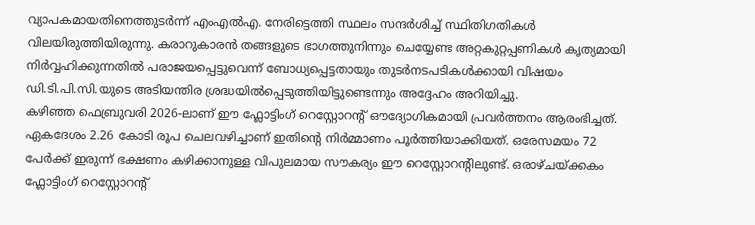വ്യാപകമായതിനെത്തുടർന്ന് എംഎൽഎ. നേരിട്ടെത്തി സ്ഥലം സന്ദർശിച്ച് സ്ഥിതിഗതികൾ വിലയിരുത്തിയിരുന്നു. കരാറുകാരൻ തങ്ങളുടെ ഭാഗത്തുനിന്നും ചെയ്യേണ്ട അറ്റകുറ്റപ്പണികൾ കൃത്യമായി നിർവ്വഹിക്കുന്നതിൽ പരാജയപ്പെട്ടുവെന്ന് ബോധ്യപ്പെട്ടതായും തുടർനടപടികൾക്കായി വിഷയം ഡി.ടി.പി.സി.യുടെ അടിയന്തിര ശ്രദ്ധയിൽപ്പെടുത്തിയിട്ടുണ്ടെന്നും അദ്ദേഹം അറിയിച്ചു.
കഴിഞ്ഞ ഫെബ്രുവരി 2026-ലാണ് ഈ ഫ്ലോട്ടിംഗ് റെസ്റ്റോറന്റ് ഔദ്യോഗികമായി പ്രവർത്തനം ആരംഭിച്ചത്. ഏകദേശം 2.26 കോടി രൂപ ചെലവഴിച്ചാണ് ഇതിന്റെ നിർമ്മാണം പൂർത്തിയാക്കിയത്. ഒരേസമയം 72 പേർക്ക് ഇരുന്ന് ഭക്ഷണം കഴിക്കാനുള്ള വിപുലമായ സൗകര്യം ഈ റെസ്റ്റോറന്റിലുണ്ട്. ഒരാഴ്ചയ്ക്കകം ഫ്ലോട്ടിംഗ് റെസ്റ്റോറന്റ്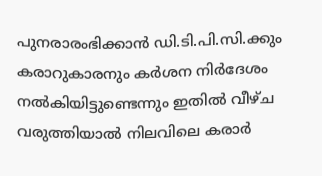പുനരാരംഭിക്കാൻ ഡി.ടി.പി.സി.ക്കും കരാറുകാരനും കർശന നിർദേശം നൽകിയിട്ടുണ്ടെന്നും ഇതിൽ വീഴ്ച വരുത്തിയാൽ നിലവിലെ കരാർ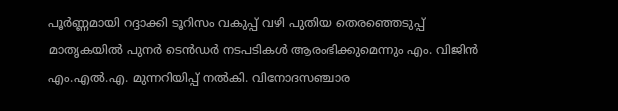പൂർണ്ണമായി റദ്ദാക്കി ടൂറിസം വകുപ്പ് വഴി പുതിയ തെരഞ്ഞെടുപ്പ് മാതൃകയിൽ പുനർ ടെൻഡർ നടപടികൾ ആരംഭിക്കുമെന്നും എം. വിജിൻ എം.എൽ.എ. മുന്നറിയിപ്പ് നൽകി. വിനോദസഞ്ചാര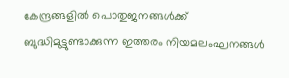കേന്ദ്രങ്ങളിൽ പൊതുജനങ്ങൾക്ക് ബുദ്ധിമുട്ടുണ്ടാക്കുന്ന ഇത്തരം നിയമലംഘനങ്ങൾ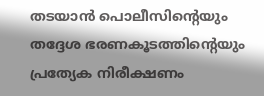തടയാൻ പൊലീസിന്റെയും തദ്ദേശ ഭരണകൂടത്തിന്റെയും പ്രത്യേക നിരീക്ഷണം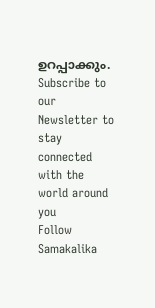ഉറപ്പാക്കും.
Subscribe to our Newsletter to stay connected with the world around you
Follow Samakalika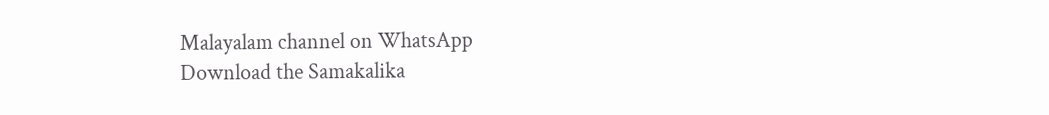Malayalam channel on WhatsApp
Download the Samakalika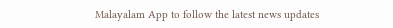Malayalam App to follow the latest news updates